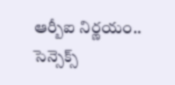ఆర్బీఐ నిర్ణయం.. సెన్సెక్స్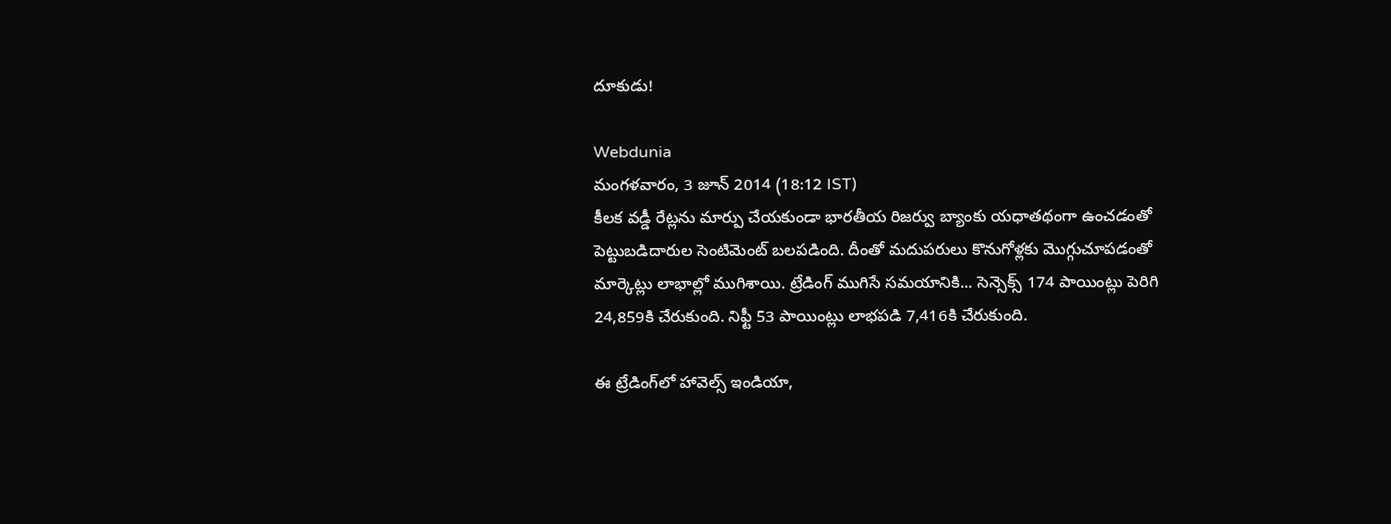దూకుడు!

Webdunia
మంగళవారం, 3 జూన్ 2014 (18:12 IST)
కీలక వడ్డీ రేట్లను మార్పు చేయకుండా భారతీయ రిజర్వు బ్యాంకు యధాతథంగా ఉంచడంతో పెట్టుబడిదారుల సెంటిమెంట్ బలపడింది. దీంతో మదుపరులు కొనుగోళ్లకు మొగ్గుచూపడంతో మార్కెట్లు లాభాల్లో ముగిశాయి. ట్రేడింగ్ ముగిసే సమయానికి... సెన్సెక్స్ 174 పాయింట్లు పెరిగి 24,859కి చేరుకుంది. నిఫ్టీ 53 పాయింట్లు లాభపడి 7,416కి చేరుకుంది.

ఈ ట్రేడింగ్‌లో హావెల్స్ ఇండియా,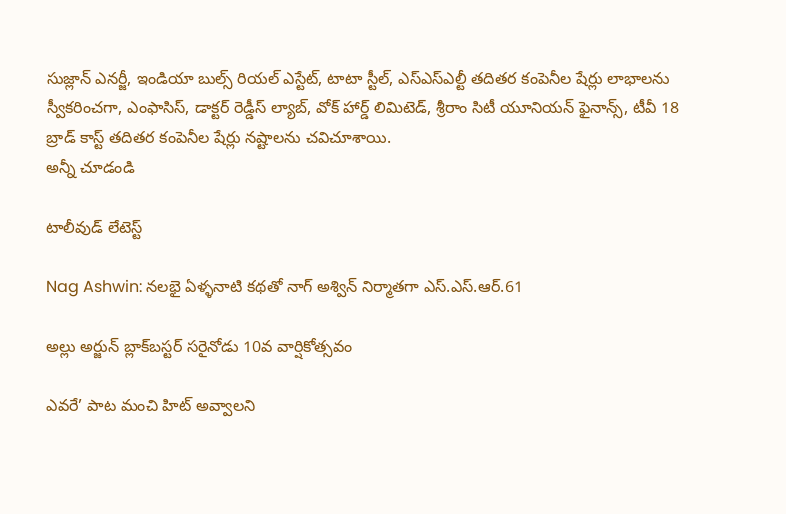సుజ్లాన్ ఎనర్జీ, ఇండియా బుల్స్ రియల్ ఎస్టేట్, టాటా స్టీల్, ఎస్ఎస్ఎల్టీ తదితర కంపెనీల షేర్లు లాభాలను స్వీకరించగా, ఎంఫాసిస్, డాక్టర్ రెడ్డీస్ ల్యాబ్, వోక్ హార్డ్ లిమిటెడ్, శ్రీరాం సిటీ యూనియన్ ఫైనాన్స్, టీవీ 18 బ్రాడ్ కాస్ట్ తదితర కంపెనీల షేర్లు నష్టాలను చవిచూశాయి.
అన్నీ చూడండి

టాలీవుడ్ లేటెస్ట్

Nag Ashwin: నలభై ఏళ్ళనాటి కథతో నాగ్ అశ్విన్ నిర్మాతగా ఎస్.ఎస్.ఆర్.61

అల్లు అర్జున్ బ్లాక్‌బస్టర్ సరైనోడు 10వ వార్షికోత్సవం

ఎవరే’ పాట మంచి హిట్ అవ్వాలని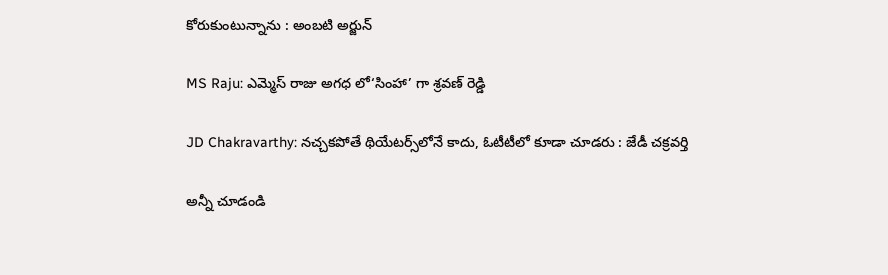కోరుకుంటున్నాను : అంబటి అర్జున్

MS Raju: ఎమ్మెస్ రాజు అగధ లో‘సింహా’ గా శ్రవణ్ రెడ్డి

JD Chakravarthy: నచ్చకపోతే థియేటర్స్‌లోనే కాదు, ఓటీటీలో కూడా చూడరు : జేడీ చక్రవర్తి

అన్నీ చూడండి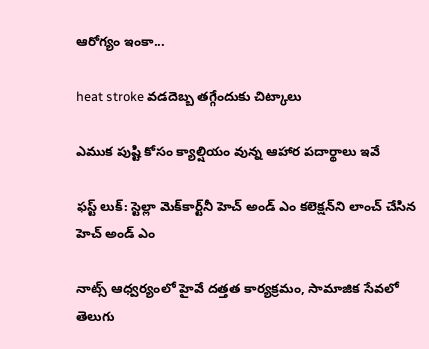ఆరోగ్యం ఇంకా...

heat stroke వడదెబ్బ తగ్గేందుకు చిట్కాలు

ఎముక పుష్టి కోసం క్యాల్షియం వున్న ఆహార పదార్థాలు ఇవే

ఫస్ట్ లుక్: స్టెల్లా మెక్‌కార్ట్‌నీ హెచ్ అండ్ ఎం కలెక్షన్‌ని లాంచ్ చేసిన హెచ్ అండ్ ఎం

నాట్స్ ఆధ్వర్యంలో హైవే దత్తత కార్యక్రమం, సామాజిక సేవలో తెలుగు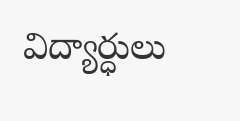విద్యార్ధులు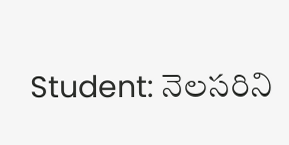Student: నెలసరిని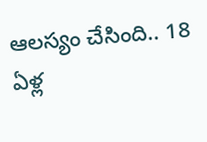ఆలస్యం చేసింది.. 18 ఏళ్ల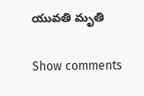యువతి మృతి

Show comments